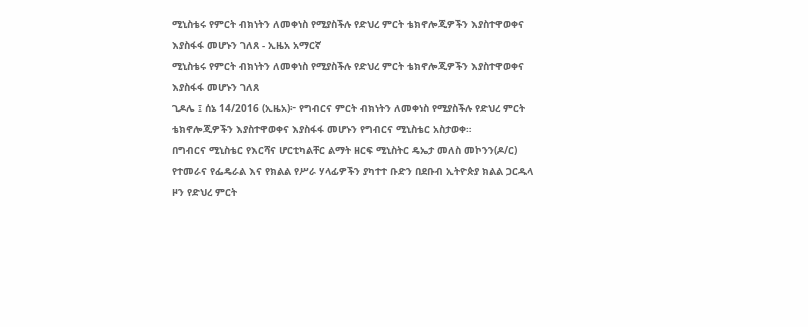ሚኒስቴሩ የምርት ብክነትን ለመቀነስ የሚያስችሉ የድህረ ምርት ቴክኖሎጂዎችን እያስተዋወቀና እያስፋፋ መሆኑን ገለጸ - ኢዜአ አማርኛ
ሚኒስቴሩ የምርት ብክነትን ለመቀነስ የሚያስችሉ የድህረ ምርት ቴክኖሎጂዎችን እያስተዋወቀና እያስፋፋ መሆኑን ገለጸ
ጊዶሌ ፤ ሰኔ 14/2016 (ኢዜአ)፦ የግብርና ምርት ብክነትን ለመቀነስ የሚያስችሉ የድህረ ምርት ቴክኖሎጂዎችን እያስተዋወቀና እያስፋፋ መሆኑን የግብርና ሚኒስቴር አስታወቀ።
በግብርና ሚኒስቴር የእርሻና ሆርቲካልቸር ልማት ዘርፍ ሚኒስትር ዴኤታ መለስ መኮንን(ዶ/ር) የተመራና የፌዴራል እና የክልል የሥራ ሃላፊዎችን ያካተተ ቡድን በደቡብ ኢትዮጵያ ክልል ጋርዱላ ዞን የድህረ ምርት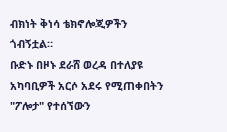ብክነት ቅነሳ ቴክኖሎጂዎችን ጎብኝቷል።
ቡድኑ በዞኑ ደራሸ ወረዳ በተለያዩ አካባቢዎች አርሶ አደሩ የሚጠቀበትን "ፖሎታ" የተሰኘውን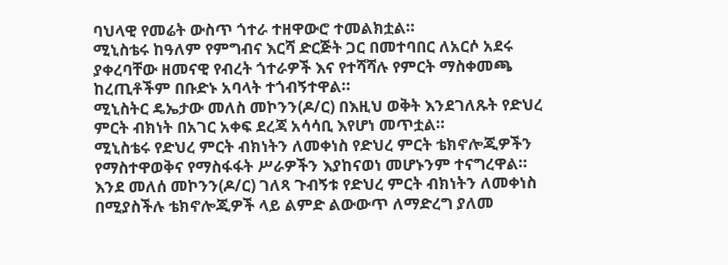ባህላዊ የመሬት ውስጥ ጎተራ ተዘዋውሮ ተመልክቷል።
ሚኒስቴሩ ከዓለም የምግብና እርሻ ድርጅት ጋር በመተባበር ለአርሶ አደሩ ያቀረባቸው ዘመናዊ የብረት ጎተራዎች እና የተሻሻሉ የምርት ማስቀመጫ ከረጢቶችም በቡድኑ አባላት ተጎብኝተዋል።
ሚኒስትር ዴኤታው መለስ መኮንን(ዶ/ር) በእዚህ ወቅት እንደገለጹት የድህረ ምርት ብክነት በአገር አቀፍ ደረጃ አሳሳቢ እየሆነ መጥቷል።
ሚኒስቴሩ የድህረ ምርት ብክነትን ለመቀነስ የድህረ ምርት ቴክኖሎጂዎችን የማስተዋወቅና የማስፋፋት ሥራዎችን እያከናወነ መሆኑንም ተናግረዋል።
እንደ መለሰ መኮንን(ዶ/ር) ገለጻ ጉብኝቱ የድህረ ምርት ብክነትን ለመቀነስ በሚያስችሉ ቴክኖሎጂዎች ላይ ልምድ ልውውጥ ለማድረግ ያለመ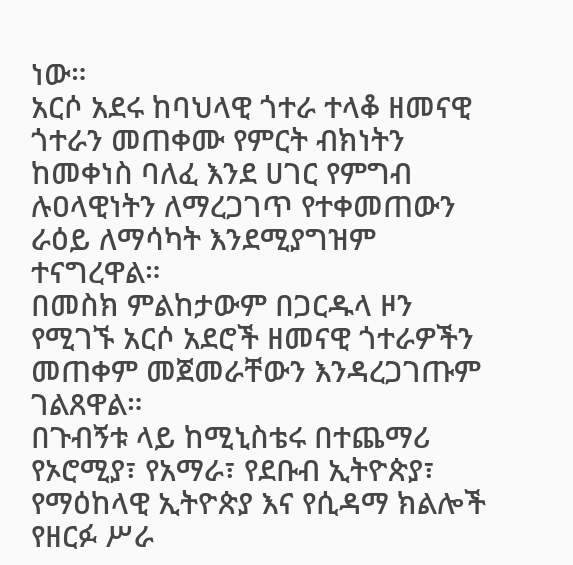ነው።
አርሶ አደሩ ከባህላዊ ጎተራ ተላቆ ዘመናዊ ጎተራን መጠቀሙ የምርት ብክነትን ከመቀነስ ባለፈ እንደ ሀገር የምግብ ሉዐላዊነትን ለማረጋገጥ የተቀመጠውን ራዕይ ለማሳካት እንደሚያግዝም ተናግረዋል።
በመስክ ምልከታውም በጋርዱላ ዞን የሚገኙ አርሶ አደሮች ዘመናዊ ጎተራዎችን መጠቀም መጀመራቸውን እንዳረጋገጡም ገልጸዋል።
በጉብኝቱ ላይ ከሚኒስቴሩ በተጨማሪ የኦሮሚያ፣ የአማራ፣ የደቡብ ኢትዮጵያ፣ የማዕከላዊ ኢትዮጵያ እና የሲዳማ ክልሎች የዘርፉ ሥራ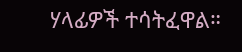ሃላፊዎች ተሳትፈዋል።